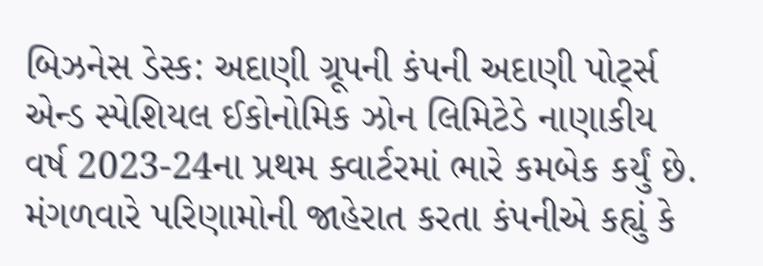બિઝનેસ ડેસ્ક: અદાણી ગ્રૂપની કંપની અદાણી પોર્ટ્સ એન્ડ સ્પેશિયલ ઈકોનોમિક ઝોન લિમિટેડે નાણાકીય વર્ષ 2023-24ના પ્રથમ ક્વાર્ટરમાં ભારે કમબેક કર્યું છે. મંગળવારે પરિણામોની જાહેરાત કરતા કંપનીએ કહ્યું કે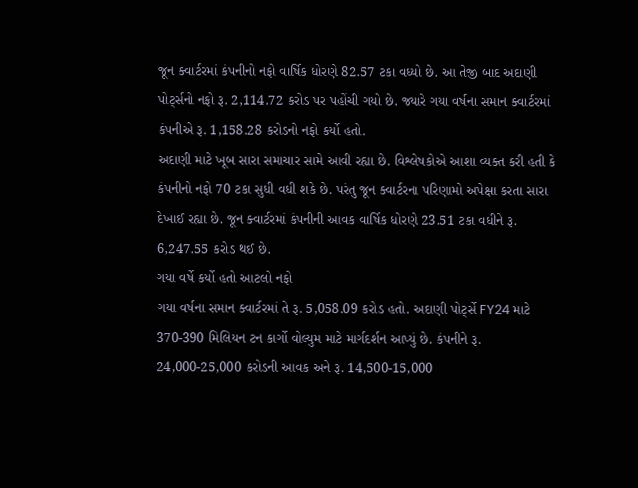જૂન ક્વાર્ટરમાં કંપનીનો નફો વાર્ષિક ધોરણે 82.57 ટકા વધ્યો છે. આ તેજી બાદ અદાણી પોર્ટ્સનો નફો રૂ. 2,114.72 કરોડ પર પહોંચી ગયો છે. જ્યારે ગયા વર્ષના સમાન ક્વાર્ટરમાં કંપનીએ રૂ. 1,158.28 કરોડનો નફો કર્યો હતો.
અદાણી માટે ખૂબ સારા સમાચાર સામે આવી રહ્યા છે. વિશ્લેષકોએ આશા વ્યક્ત કરી હતી કે કંપનીનો નફો 70 ટકા સુધી વધી શકે છે. પરંતુ જૂન ક્વાર્ટરના પરિણામો અપેક્ષા કરતા સારા દેખાઈ રહ્યા છે. જૂન ક્વાર્ટરમાં કંપનીની આવક વાર્ષિક ધોરણે 23.51 ટકા વધીને રૂ. 6,247.55 કરોડ થઈ છે.
ગયા વર્ષે કર્યો હતો આટલો નફો
ગયા વર્ષના સમાન ક્વાર્ટરમાં તે રૂ. 5,058.09 કરોડ હતો. અદાણી પોર્ટ્સે FY24 માટે 370-390 મિલિયન ટન કાર્ગો વોલ્યુમ માટે માર્ગદર્શન આપ્યું છે. કંપનીને રૂ. 24,000-25,000 કરોડની આવક અને રૂ. 14,500-15,000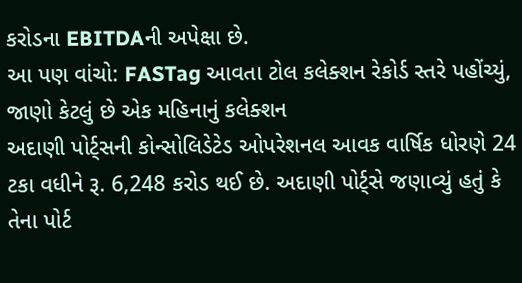કરોડના EBITDAની અપેક્ષા છે.
આ પણ વાંચો: FASTag આવતા ટોલ કલેક્શન રેકોર્ડ સ્તરે પહોંચ્યું, જાણો કેટલું છે એક મહિનાનું કલેક્શન
અદાણી પોર્ટ્સની કોન્સોલિડેટેડ ઓપરેશનલ આવક વાર્ષિક ધોરણે 24 ટકા વધીને રૂ. 6,248 કરોડ થઈ છે. અદાણી પોર્ટ્સે જણાવ્યું હતું કે તેના પોર્ટ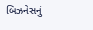બિઝનેસનું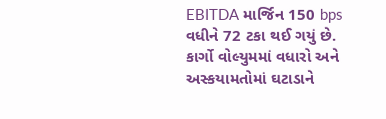EBITDA માર્જિન 150 bps વધીને 72 ટકા થઈ ગયું છે. કાર્ગો વોલ્યુમમાં વધારો અને અસ્કયામતોમાં ઘટાડાને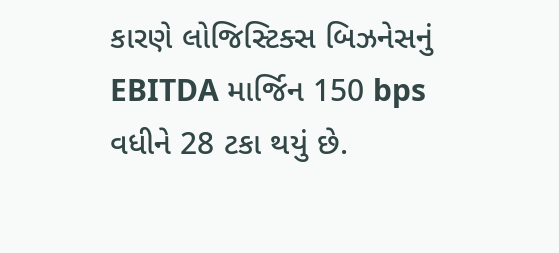કારણે લોજિસ્ટિક્સ બિઝનેસનું EBITDA માર્જિન 150 bps વધીને 28 ટકા થયું છે.